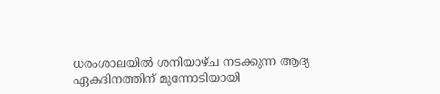ധരംശാലയിൽ ശനിയാഴ്ച നടക്കുന്ന ആദ്യ ഏകദിനത്തിന് മുന്നോടിയായി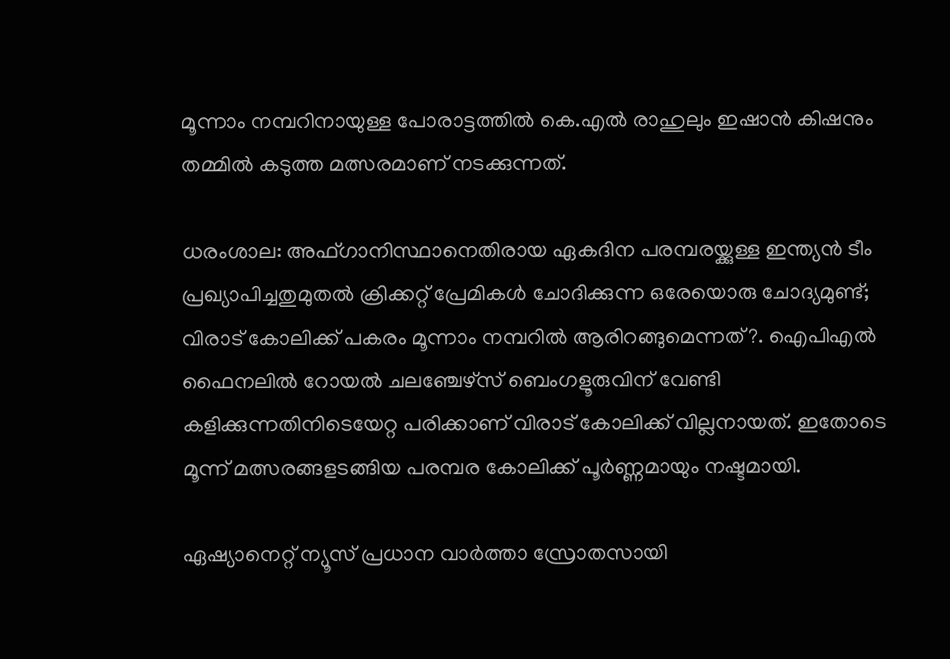മൂന്നാം നമ്പറിനായുള്ള പോരാട്ടത്തിൽ കെ.എൽ രാഹുലും ഇഷാൻ കിഷനും തമ്മിൽ കടുത്ത മത്സരമാണ് നടക്കുന്നത്.

ധരംശാല: അഫ്ഗാനിസ്ഥാനെതിരായ ഏകദിന പരമ്പരയ്ക്കുള്ള ഇന്ത്യൻ ടീം പ്രഖ്യാപിച്ചതുമുതൽ ക്രിക്കറ്റ് പ്രേമികൾ ചോദിക്കുന്ന ഒരേയൊരു ചോദ്യമുണ്ട്; വിരാട് കോലിക്ക് പകരം മൂന്നാം നമ്പറിൽ ആരിറങ്ങുമെന്നത്?. ഐപിഎൽ ഫൈനലിൽ റോയൽ ചലഞ്ചേഴ്സ് ബെംഗളൂരുവിന് വേണ്ടി കളിക്കുന്നതിനിടെയേറ്റ പരിക്കാണ് വിരാട് കോലിക്ക് വില്ലനായത്. ഇതോടെ മൂന്ന് മത്സരങ്ങളടങ്ങിയ പരമ്പര കോലിക്ക് പൂർണ്ണമായും നഷ്ടമായി.

ഏഷ്യാനെറ്റ് ന്യൂസ് പ്രധാന വാർത്താ സ്രോതസായി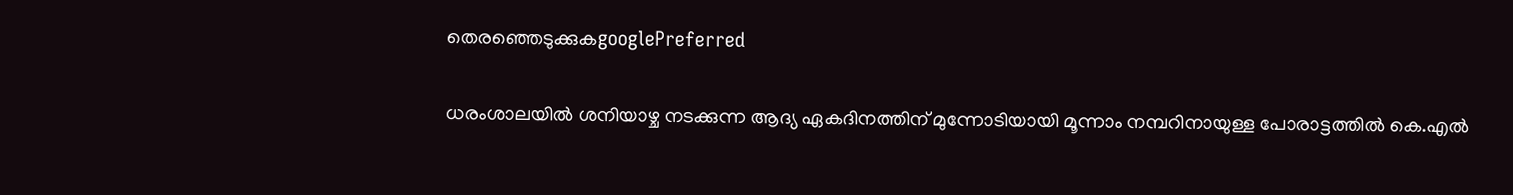തെരഞ്ഞെടുക്കുകgooglePreferred

ധരംശാലയിൽ ശനിയാഴ്ച നടക്കുന്ന ആദ്യ ഏകദിനത്തിന് മുന്നോടിയായി മൂന്നാം നമ്പറിനായുള്ള പോരാട്ടത്തിൽ കെ.എൽ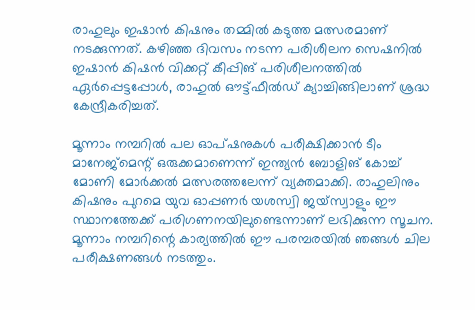രാഹുലും ഇഷാൻ കിഷനും തമ്മിൽ കടുത്ത മത്സരമാണ് നടക്കുന്നത്. കഴിഞ്ഞ ദിവസം നടന്ന പരിശീലന സെഷനിൽ ഇഷാൻ കിഷൻ വിക്കറ്റ് കീപ്പിങ് പരിശീലനത്തിൽ ഏർപ്പെട്ടപ്പോൾ, രാഹുൽ ഔട്ട്ഫീൽഡ് ക്യാച്ചിങ്ങിലാണ് ശ്രദ്ധ കേന്ദ്രീകരിച്ചത്.

മൂന്നാം നമ്പറിൽ പല ഓപ്ഷനുകൾ പരീക്ഷിക്കാൻ ടീം മാനേജ്‌മെന്റ് ഒരുക്കമാണെന്ന് ഇന്ത്യൻ ബോളിങ് കോച്ച് മോണി മോർക്കൽ മത്സരത്തലേന്ന് വ്യക്തമാക്കി. രാഹുലിനും കിഷനും പുറമെ യുവ ഓപ്പണർ യശസ്വി ജയ്‌സ്വാളും ഈ സ്ഥാനത്തേക്ക് പരിഗണനയിലുണ്ടെന്നാണ് ലഭിക്കുന്ന സൂചന. മൂന്നാം നമ്പറിന്റെ കാര്യത്തിൽ ഈ പരമ്പരയിൽ ഞങ്ങൾ ചില പരീക്ഷണങ്ങൾ നടത്തും.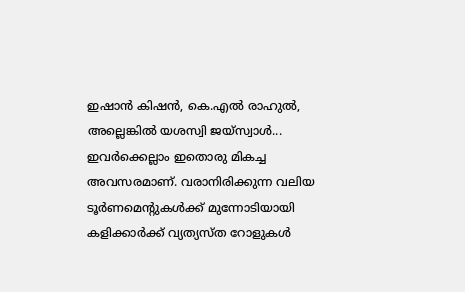ഇഷാൻ കിഷൻ, കെ.എൽ രാഹുൽ, അല്ലെങ്കിൽ യശസ്വി ജയ്‌സ്വാൾ... ഇവർക്കെല്ലാം ഇതൊരു മികച്ച അവസരമാണ്. വരാനിരിക്കുന്ന വലിയ ടൂർണമെന്‍റുകൾക്ക് മുന്നോടിയായി കളിക്കാർക്ക് വ്യത്യസ്ത റോളുകൾ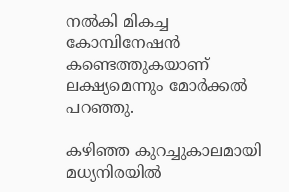നൽകി മികച്ച കോമ്പിനേഷൻ കണ്ടെത്തുകയാണ് ലക്ഷ്യമെന്നും മോര്‍ക്കൽ പറഞ്ഞു.

കഴിഞ്ഞ കുറച്ചുകാലമായി മധ്യനിരയിൽ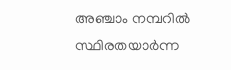അഞ്ചാം നമ്പറിൽ സ്ഥിരതയാർന്ന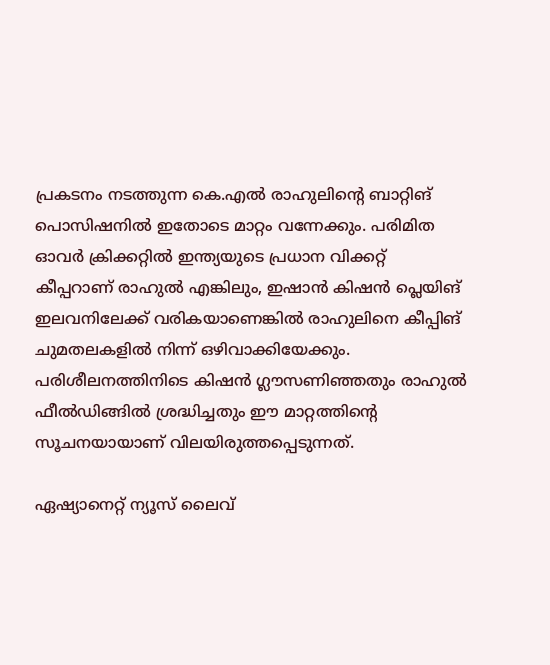പ്രകടനം നടത്തുന്ന കെ.എൽ രാഹുലിന്റെ ബാറ്റിങ് പൊസിഷനിൽ ഇതോടെ മാറ്റം വന്നേക്കും. പരിമിത ഓവർ ക്രിക്കറ്റിൽ ഇന്ത്യയുടെ പ്രധാന വിക്കറ്റ് കീപ്പറാണ് രാഹുൽ എങ്കിലും, ഇഷാൻ കിഷൻ പ്ലെയിങ് ഇലവനിലേക്ക് വരികയാണെങ്കിൽ രാഹുലിനെ കീപ്പിങ് ചുമതലകളിൽ നിന്ന് ഒഴിവാക്കിയേക്കും. പരിശീലനത്തിനിടെ കിഷൻ ഗ്ലൗസണിഞ്ഞതും രാഹുൽ ഫീൽഡിങ്ങിൽ ശ്രദ്ധിച്ചതും ഈ മാറ്റത്തിന്‍റെ സൂചനയായാണ് വിലയിരുത്തപ്പെടുന്നത്.

ഏഷ്യാനെറ്റ് ന്യൂസ് ലൈവ്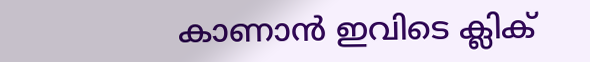കാണാന്‍ ഇവിടെ ക്ലിക്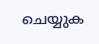ചെയ്യുക